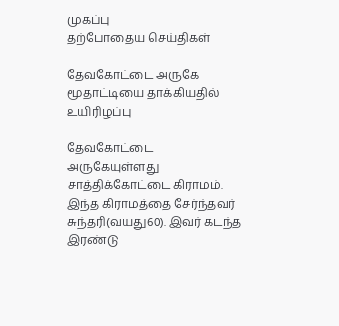முகப்பு
தற்போதைய செய்திகள்

தேவகோட்டை அருகே மூதாட்டியை தாக்கியதில் உயிரிழப்பு

தேவகோட்டை அருகேயுள்ளது சாத்திக்கோட்டை கிராமம். இந்த கிராமத்தை சேர்ந்தவர் சுந்தரி(வயது60). இவர் கடந்த இரண்டு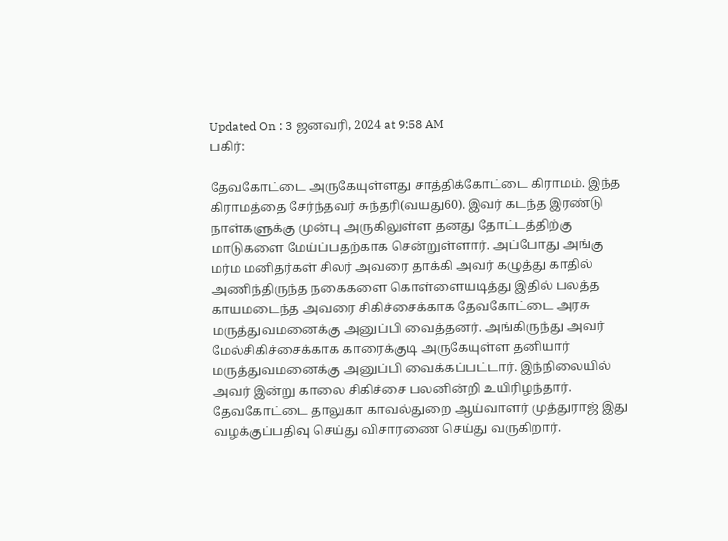Updated On : 3 ஜனவரி, 2024 at 9:58 AM
பகிர்:

தேவகோட்டை அருகேயுள்ளது சாத்திக்கோட்டை கிராமம். இந்த கிராமத்தை சேர்ந்தவர் சுந்தரி(வயது60). இவர் கடந்த இரண்டு நாள்களுக்கு முன்பு அருகிலுள்ள தனது தோட்டத்திற்கு மாடுகளை மேய்ப்பதற்காக சென்றுள்ளார். அப்போது அங்கு மர்ம மனிதர்கள் சிலர் அவரை தாக்கி அவர் கழுத்து காதில் அணிந்திருந்த நகைகளை கொள்ளையடித்து இதில் பலத்த காயமடைந்த அவரை சிகிச்சைக்காக தேவகோட்டை அரசு மருத்துவமனைக்கு அனுப்பி வைத்தனர். அங்கிருந்து அவர் மேல்சிகிச்சைக்காக காரைக்குடி அருகேயுள்ள தனியார் மருத்துவமனைக்கு அனுப்பி வைக்கப்பட்டார். இந்நிலையில் அவர் இன்று காலை சிகிச்சை பலனின்றி உயிரிழந்தார். தேவகோட்டை தாலுகா காவல்துறை ஆய்வாளர் முத்துராஜ் இது வழக்குப்பதிவு செய்து விசாரணை செய்து வருகிறார்.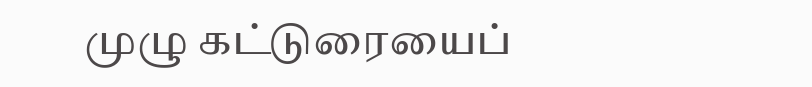முழு கட்டுரையைப்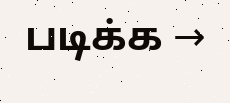படிக்க →